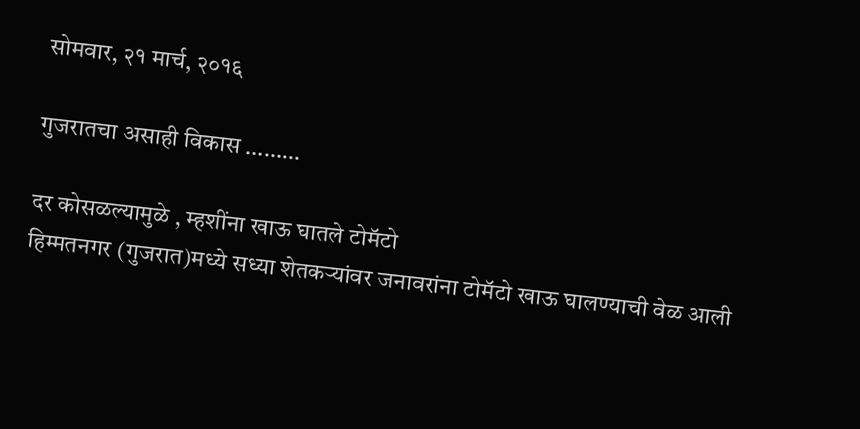सोमवार, २१ मार्च, २०१६

गुजरातचा असाही विकास ………

दर कोसळल्यामुळे , म्हशींना खाऊ घातले टोमॅटो
हिम्मतनगर (गुजरात)मध्ये सध्या शेतकऱ्यांवर जनावरांना टोमॅटो खाऊ घालण्याची वेळ आली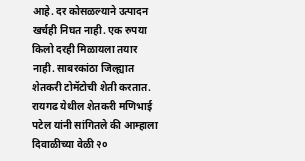आहे. दर कोसळल्याने उत्पादन खर्चही निघत नाही. एक रुपया किलो दरही मिळायला तयार नाही. साबरकांठा जिल्ह्यात शेतकरी टोमॅटोची शेती करतात. रायगढ येथील शेतकरी मणिभाई पटेल यांनी सांगितले की आम्हाला दिवाळीच्या वेळी २०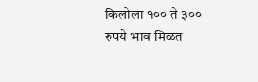किलोला १०० ते ३०० रुपये भाव मिळत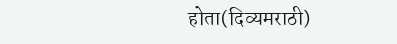होता(दिव्यमराठी)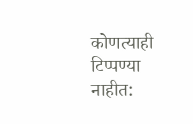कोणत्याही टिप्पण्‍या नाहीत: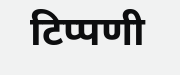टिप्पणी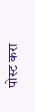पोस्ट करा